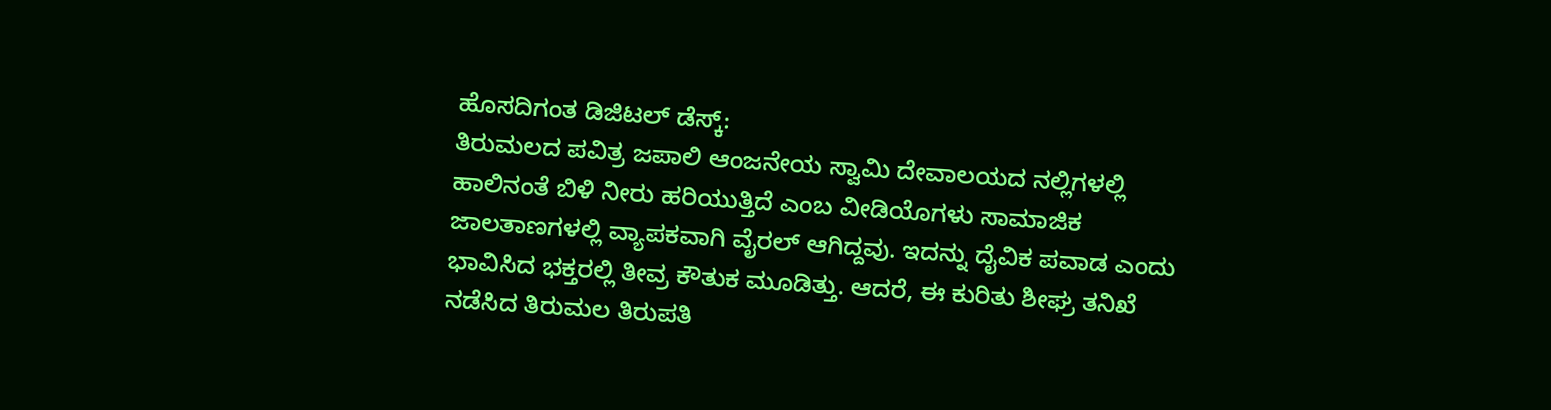ಹೊಸದಿಗಂತ ಡಿಜಿಟಲ್ ಡೆಸ್ಕ್:
ತಿರುಮಲದ ಪವಿತ್ರ ಜಪಾಲಿ ಆಂಜನೇಯ ಸ್ವಾಮಿ ದೇವಾಲಯದ ನಲ್ಲಿಗಳಲ್ಲಿ ಹಾಲಿನಂತೆ ಬಿಳಿ ನೀರು ಹರಿಯುತ್ತಿದೆ ಎಂಬ ವೀಡಿಯೊಗಳು ಸಾಮಾಜಿಕ ಜಾಲತಾಣಗಳಲ್ಲಿ ವ್ಯಾಪಕವಾಗಿ ವೈರಲ್ ಆಗಿದ್ದವು. ಇದನ್ನು ದೈವಿಕ ಪವಾಡ ಎಂದು ಭಾವಿಸಿದ ಭಕ್ತರಲ್ಲಿ ತೀವ್ರ ಕೌತುಕ ಮೂಡಿತ್ತು. ಆದರೆ, ಈ ಕುರಿತು ಶೀಘ್ರ ತನಿಖೆ ನಡೆಸಿದ ತಿರುಮಲ ತಿರುಪತಿ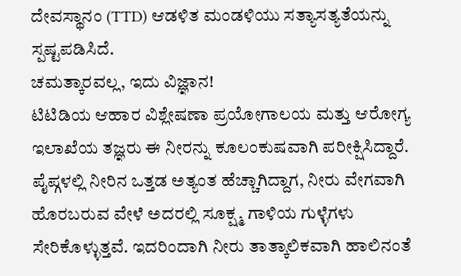ದೇವಸ್ಥಾನಂ (TTD) ಆಡಳಿತ ಮಂಡಳಿಯು ಸತ್ಯಾಸತ್ಯತೆಯನ್ನು ಸ್ಪಷ್ಟಪಡಿಸಿದೆ.
ಚಮತ್ಕಾರವಲ್ಲ, ಇದು ವಿಜ್ಞಾನ!
ಟಿಟಿಡಿಯ ಆಹಾರ ವಿಶ್ಲೇಷಣಾ ಪ್ರಯೋಗಾಲಯ ಮತ್ತು ಆರೋಗ್ಯ ಇಲಾಖೆಯ ತಜ್ಞರು ಈ ನೀರನ್ನು ಕೂಲಂಕುಷವಾಗಿ ಪರೀಕ್ಷಿಸಿದ್ದಾರೆ. ಪೈಪ್ಗಳಲ್ಲಿ ನೀರಿನ ಒತ್ತಡ ಅತ್ಯಂತ ಹೆಚ್ಚಾಗಿದ್ದಾಗ, ನೀರು ವೇಗವಾಗಿ ಹೊರಬರುವ ವೇಳೆ ಅದರಲ್ಲಿ ಸೂಕ್ಷ್ಮ ಗಾಳಿಯ ಗುಳ್ಳೆಗಳು ಸೇರಿಕೊಳ್ಳುತ್ತವೆ. ಇದರಿಂದಾಗಿ ನೀರು ತಾತ್ಕಾಲಿಕವಾಗಿ ಹಾಲಿನಂತೆ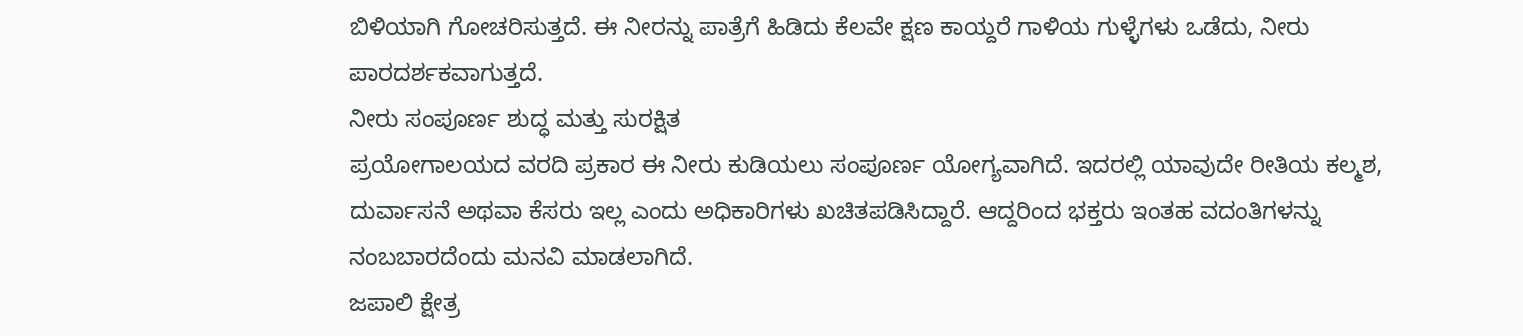ಬಿಳಿಯಾಗಿ ಗೋಚರಿಸುತ್ತದೆ. ಈ ನೀರನ್ನು ಪಾತ್ರೆಗೆ ಹಿಡಿದು ಕೆಲವೇ ಕ್ಷಣ ಕಾಯ್ದರೆ ಗಾಳಿಯ ಗುಳ್ಳೆಗಳು ಒಡೆದು, ನೀರು ಪಾರದರ್ಶಕವಾಗುತ್ತದೆ.
ನೀರು ಸಂಪೂರ್ಣ ಶುದ್ಧ ಮತ್ತು ಸುರಕ್ಷಿತ
ಪ್ರಯೋಗಾಲಯದ ವರದಿ ಪ್ರಕಾರ ಈ ನೀರು ಕುಡಿಯಲು ಸಂಪೂರ್ಣ ಯೋಗ್ಯವಾಗಿದೆ. ಇದರಲ್ಲಿ ಯಾವುದೇ ರೀತಿಯ ಕಲ್ಮಶ, ದುರ್ವಾಸನೆ ಅಥವಾ ಕೆಸರು ಇಲ್ಲ ಎಂದು ಅಧಿಕಾರಿಗಳು ಖಚಿತಪಡಿಸಿದ್ದಾರೆ. ಆದ್ದರಿಂದ ಭಕ್ತರು ಇಂತಹ ವದಂತಿಗಳನ್ನು ನಂಬಬಾರದೆಂದು ಮನವಿ ಮಾಡಲಾಗಿದೆ.
ಜಪಾಲಿ ಕ್ಷೇತ್ರ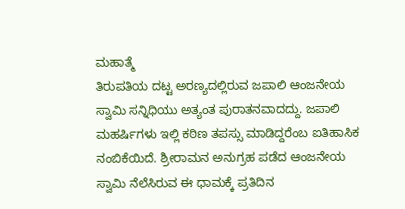ಮಹಾತ್ಮೆ
ತಿರುಪತಿಯ ದಟ್ಟ ಅರಣ್ಯದಲ್ಲಿರುವ ಜಪಾಲಿ ಆಂಜನೇಯ ಸ್ವಾಮಿ ಸನ್ನಿಧಿಯು ಅತ್ಯಂತ ಪುರಾತನವಾದದ್ದು. ಜಪಾಲಿ ಮಹರ್ಷಿಗಳು ಇಲ್ಲಿ ಕಠಿಣ ತಪಸ್ಸು ಮಾಡಿದ್ದರೆಂಬ ಐತಿಹಾಸಿಕ ನಂಬಿಕೆಯಿದೆ. ಶ್ರೀರಾಮನ ಅನುಗ್ರಹ ಪಡೆದ ಆಂಜನೇಯ ಸ್ವಾಮಿ ನೆಲೆಸಿರುವ ಈ ಧಾಮಕ್ಕೆ ಪ್ರತಿದಿನ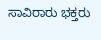ಸಾವಿರಾರು ಭಕ್ತರು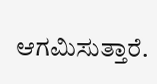ಆಗಮಿಸುತ್ತಾರೆ.